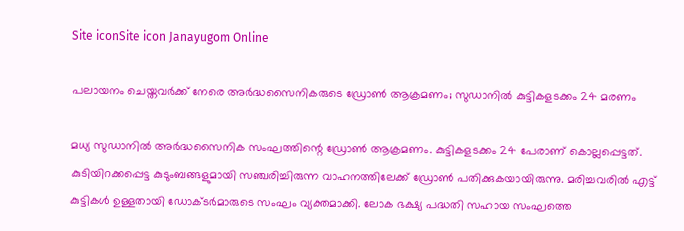Site iconSite icon Janayugom Online

പലായനം ചെയ്തവർക്ക് നേരെ അർദ്ധസൈനികരുടെ ഡ്രോൺ ആക്രമണം; സുഡാനിൽ കുട്ടികളടക്കം 24 മരണം

മധ്യ സുഡാനിൽ അർദ്ധസൈനിക സംഘത്തിന്റെ ഡ്രോൺ ആക്രമണം. കുട്ടികളടക്കം 24 പേരാണ് കൊല്ലപ്പെട്ടത്. കുടിയിറക്കപ്പെട്ട കുടുംബങ്ങളുമായി സഞ്ചരിച്ചിരുന്ന വാഹനത്തിലേക്ക് ഡ്രോൺ പതിക്കുകയായിരുന്നു. മരിച്ചവരിൽ എട്ട് കുട്ടികൾ ഉള്ളതായി ഡോക്ടർമാരുടെ സംഘം വ്യക്തമാക്കി. ലോക ഭക്ഷ്യ പദ്ധതി സഹായ സംഘത്തെ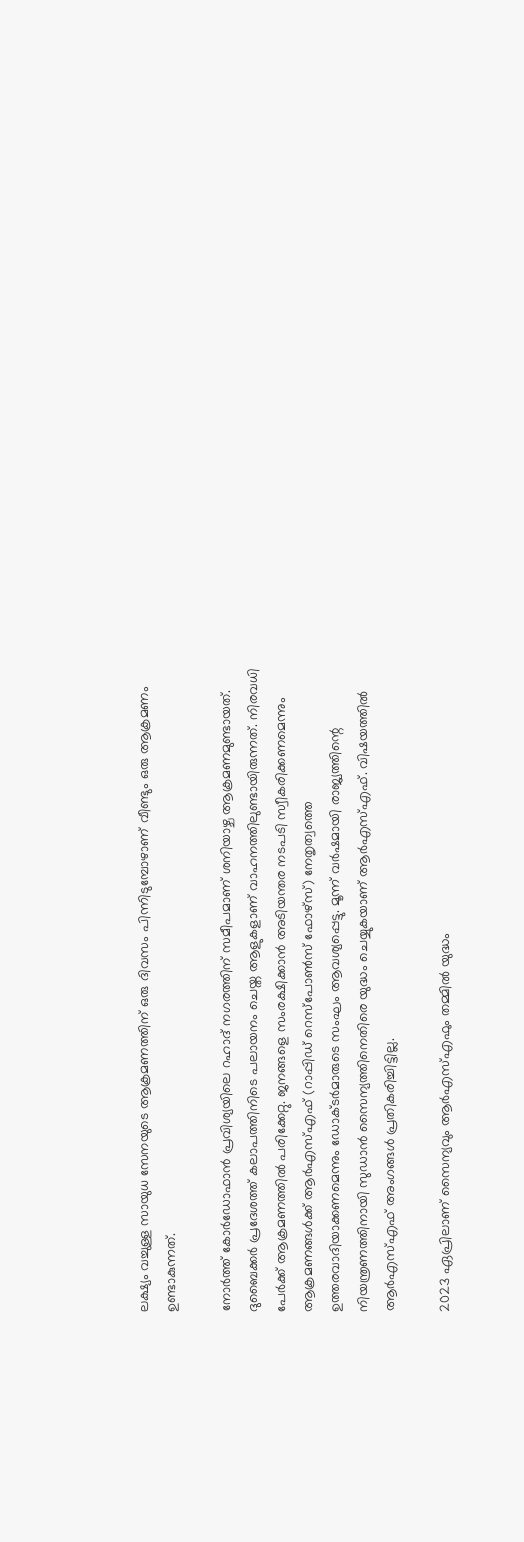ലക്ഷ്യം വച്ചുള്ള സായുധ സേനയുടെ ആക്രമണത്തിന് ഒരു ദിവസം പിന്നിടുമ്പോഴാണ് വീണ്ടും ഒരു ആക്രമണം ഉണ്ടാകുന്നത്.

നോർത്ത് കോർഡോഫാൻ പ്രവിശ്യയിലെ റഹാദ് നഗരത്തിന് സമീപമാണ് ശനിയാഴ്ച ആക്രമണമുണ്ടായത്. ദുബൈക്കർ പ്രദേശത്ത് കലാപത്തിനിടെ പലായനം ചെയ്ത ആളുകളാണ് വാഹനത്തിലുണ്ടായിരുന്നത്. നിരവധി പേർക്ക് ആക്രമണത്തിൽ പരിക്കേറ്റു. ജനങ്ങളെ സംരക്ഷിക്കാൻ അടിയന്തര നടപടി സ്വീകരിക്കണമെന്നും ആക്രമണങ്ങൾക്ക് ആർ‌എസ്‌എഫ് (റാപ്പിഡ് റെസ്പോൺസ് ഫോഴ്സ്) നേതൃത്വത്തെ ഉത്തരവാദിയാക്കണമെന്നും ഡോക്ടർമാരുടെ സംഘം ആവശ്യപ്പെട്ടു. മൂന്ന് വർഷമായി രാജ്യത്തിന്റെ നിയന്ത്രണത്തിനായി സുഡാൻ സൈന്യത്തിനെതിരെ യുദ്ധം ചെയ്യുകയാണ് ആർ‌എസ്‌എഫ്. വിഷയത്തിൽ ആർഎസ്എഫ് അംഗങ്ങൾ പ്രതികരിച്ചിട്ടില്ല.

2023 ഏപ്രിലാണ് സൈന്യവും ആർ‌എസ്‌എഫും തമ്മിൽ യുദ്ധം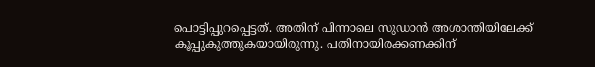പൊട്ടിപ്പുറപ്പെട്ടത്. അതിന് പിന്നാലെ സുഡാൻ അശാന്തിയിലേക്ക് കൂപ്പുകുത്തുകയായിരുന്നു. പതിനായിരക്കണക്കിന്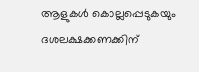ആളുകൾ കൊല്ലപ്പെടുകയും ദശലക്ഷക്കണക്കിന്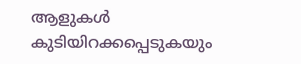ആളുകൾ കുടിയിറക്കപ്പെടുകയും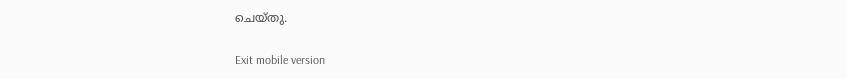ചെയ്തു.

Exit mobile version